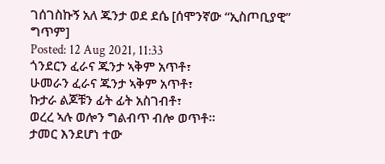ገሰገስኩኝ አለ ጁንታ ወደ ደሴ [ሰሞንኛው “ኢስጦቢያዊ” ግጥም]
Posted: 12 Aug 2021, 11:33
ጎንደርን ፈራና ጁንታ ኣቅም አጥቶ፣
ሁመራን ፈራና ጁንታ ኣቅም አጥቶ፣
ኩታራ ልጆቹን ፊት ፊት አስገብቶ፣
ወረረ ኣሉ ወሎን ግልብጥ ብሎ ወጥቶ።
ታመር እንደሆነ ተው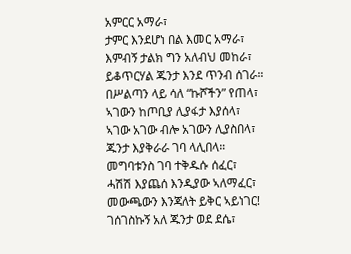አምርር አማራ፣
ታምር እንደሆነ በል እመር አማራ፣
እምብኝ ታልክ ግን አለብህ መከራ፣
ይቆጥርሃል ጁንታ እንደ ጥንብ ሰገራ።
በሥልጣን ላይ ሳለ “ኩሾችን” የጠላ፣
ኣገውን ከጦቢያ ሊያፋታ እያሰላ፣
ኣገው አገው ብሎ አገውን ሊያስበላ፣
ጁንታ እያቅራራ ገባ ላሊበላ።
መግባቱንስ ገባ ተቅዱሱ ሰፈር፣
ሓሽሽ እያጨሰ እንዲያው ኣለማፈር፣
መውጫውን እንጃለት ይቅር ኣይነገር!
ገሰገስኩኝ አለ ጁንታ ወደ ደሴ፣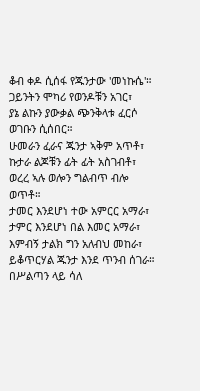ቆብ ቀዶ ሲሰፋ የጁንታው 'መነኩሴ'።
ጋይንትን ሞካሪ የወንዶቹን አገር፣
ያኔ ልኩን ያውቃል ጭንቅላቱ ፈርሶ ወገቡን ሲሰበር።
ሁመራን ፈራና ጁንታ ኣቅም አጥቶ፣
ኩታራ ልጆቹን ፊት ፊት አስገብቶ፣
ወረረ ኣሉ ወሎን ግልብጥ ብሎ ወጥቶ።
ታመር እንደሆነ ተው አምርር አማራ፣
ታምር እንደሆነ በል እመር አማራ፣
እምብኝ ታልክ ግን አለብህ መከራ፣
ይቆጥርሃል ጁንታ እንደ ጥንብ ሰገራ።
በሥልጣን ላይ ሳለ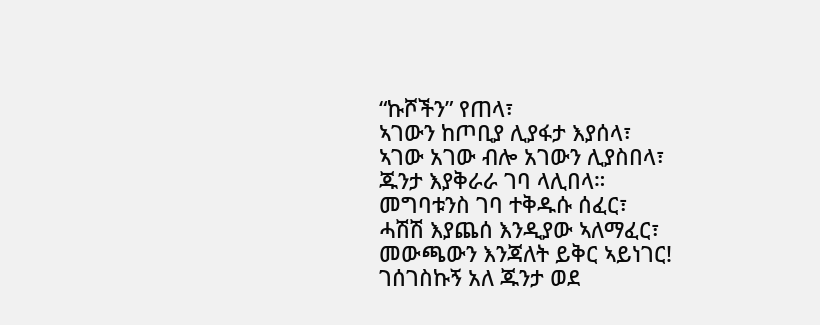“ኩሾችን” የጠላ፣
ኣገውን ከጦቢያ ሊያፋታ እያሰላ፣
ኣገው አገው ብሎ አገውን ሊያስበላ፣
ጁንታ እያቅራራ ገባ ላሊበላ።
መግባቱንስ ገባ ተቅዱሱ ሰፈር፣
ሓሽሽ እያጨሰ እንዲያው ኣለማፈር፣
መውጫውን እንጃለት ይቅር ኣይነገር!
ገሰገስኩኝ አለ ጁንታ ወደ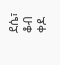ደሴ፣
ቆብ ቀዶ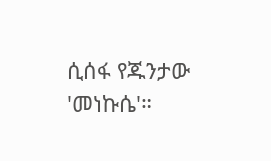ሲሰፋ የጁንታው 'መነኩሴ'።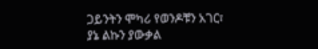ጋይንትን ሞካሪ የወንዶቹን አገር፣
ያኔ ልኩን ያውቃል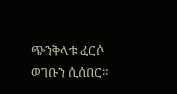ጭንቅላቱ ፈርሶ ወገቡን ሲሰበር።